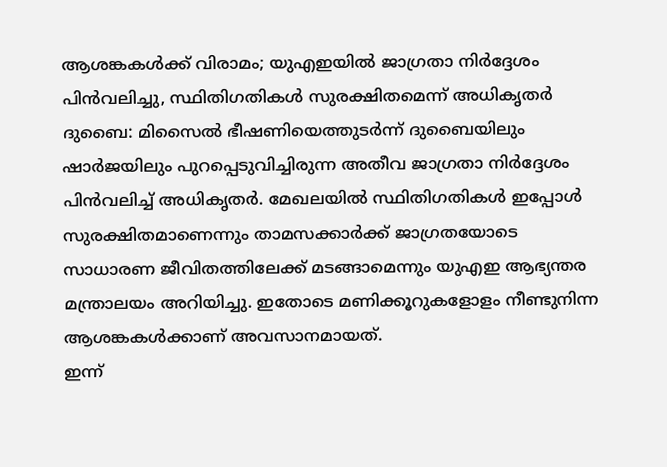ആശങ്കകൾക്ക് വിരാമം; യുഎഇയിൽ ജാഗ്രതാ നിർദ്ദേശം പിൻവലിച്ചു, സ്ഥിതിഗതികൾ സുരക്ഷിതമെന്ന് അധികൃതർ
ദുബൈ: മിസൈൽ ഭീഷണിയെത്തുടർന്ന് ദുബൈയിലും ഷാർജയിലും പുറപ്പെടുവിച്ചിരുന്ന അതീവ ജാഗ്രതാ നിർദ്ദേശം പിൻവലിച്ച് അധികൃതർ. മേഖലയിൽ സ്ഥിതിഗതികൾ ഇപ്പോൾ സുരക്ഷിതമാണെന്നും താമസക്കാർക്ക് ജാഗ്രതയോടെ സാധാരണ ജീവിതത്തിലേക്ക് മടങ്ങാമെന്നും യുഎഇ ആഭ്യന്തര മന്ത്രാലയം അറിയിച്ചു. ഇതോടെ മണിക്കൂറുകളോളം നീണ്ടുനിന്ന ആശങ്കകൾക്കാണ് അവസാനമായത്.
ഇന്ന്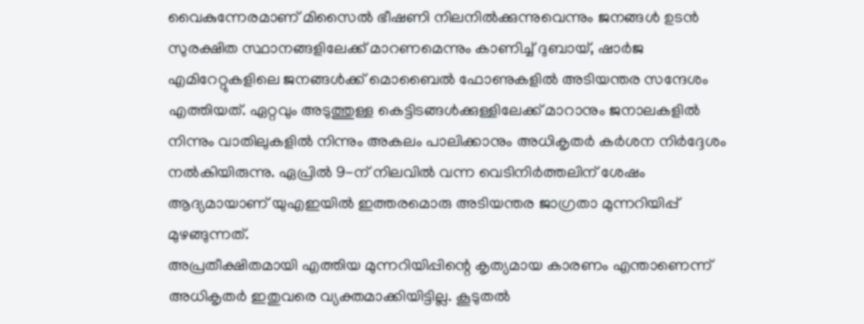വൈകുന്നേരമാണ് മിസൈൽ ഭീഷണി നിലനിൽക്കുന്നുവെന്നും ജനങ്ങൾ ഉടൻ സുരക്ഷിത സ്ഥാനങ്ങളിലേക്ക് മാറണമെന്നും കാണിച്ച് ദുബായ്, ഷാർജ എമിറേറ്റുകളിലെ ജനങ്ങൾക്ക് മൊബൈൽ ഫോണുകളിൽ അടിയന്തര സന്ദേശം എത്തിയത്. ഏറ്റവും അടുത്തുള്ള കെട്ടിടങ്ങൾക്കുള്ളിലേക്ക് മാറാനും ജനാലകളിൽ നിന്നും വാതിലുകളിൽ നിന്നും അകലം പാലിക്കാനും അധികൃതർ കർശന നിർദ്ദേശം നൽകിയിരുന്നു. ഏപ്രിൽ 9-ന് നിലവിൽ വന്ന വെടിനിർത്തലിന് ശേഷം ആദ്യമായാണ് യുഎഇയിൽ ഇത്തരമൊരു അടിയന്തര ജാഗ്രതാ മുന്നറിയിപ്പ് മുഴങ്ങുന്നത്.
അപ്രതീക്ഷിതമായി എത്തിയ മുന്നറിയിപ്പിന്റെ കൃത്യമായ കാരണം എന്താണെന്ന് അധികൃതർ ഇതുവരെ വ്യക്തമാക്കിയിട്ടില്ല. കൂടുതൽ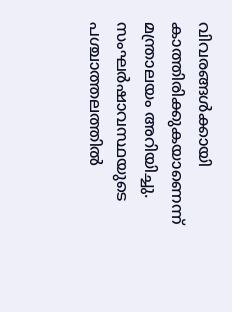വിവരങ്ങൾക്കായി കാത്തിരിക്കുകയാണെന്ന് മന്ത്രാലയം അറിയിച്ചു. സംഘർഷാവസ്ഥയുടെ പശ്ചാത്തലത്തിൽ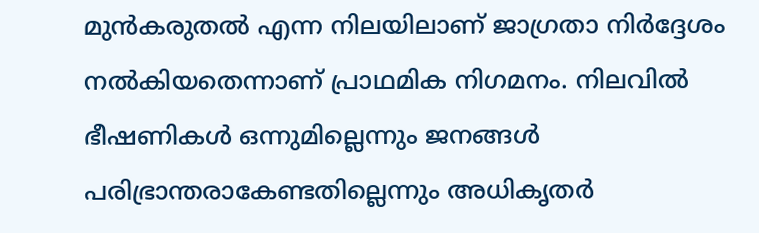മുൻകരുതൽ എന്ന നിലയിലാണ് ജാഗ്രതാ നിർദ്ദേശം നൽകിയതെന്നാണ് പ്രാഥമിക നിഗമനം. നിലവിൽ ഭീഷണികൾ ഒന്നുമില്ലെന്നും ജനങ്ങൾ പരിഭ്രാന്തരാകേണ്ടതില്ലെന്നും അധികൃതർ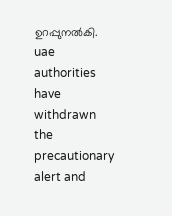ഉറപ്പുനൽകി.
uae authorities have withdrawn the precautionary alert and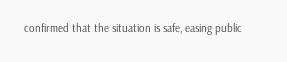confirmed that the situation is safe, easing public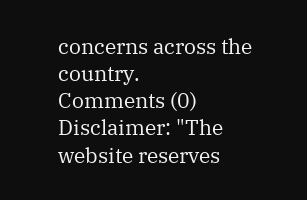concerns across the country.
Comments (0)
Disclaimer: "The website reserves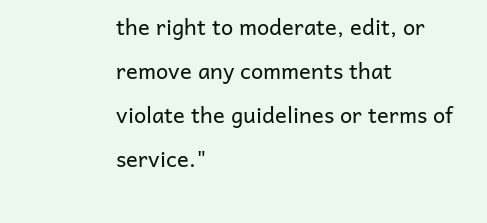the right to moderate, edit, or remove any comments that violate the guidelines or terms of service."